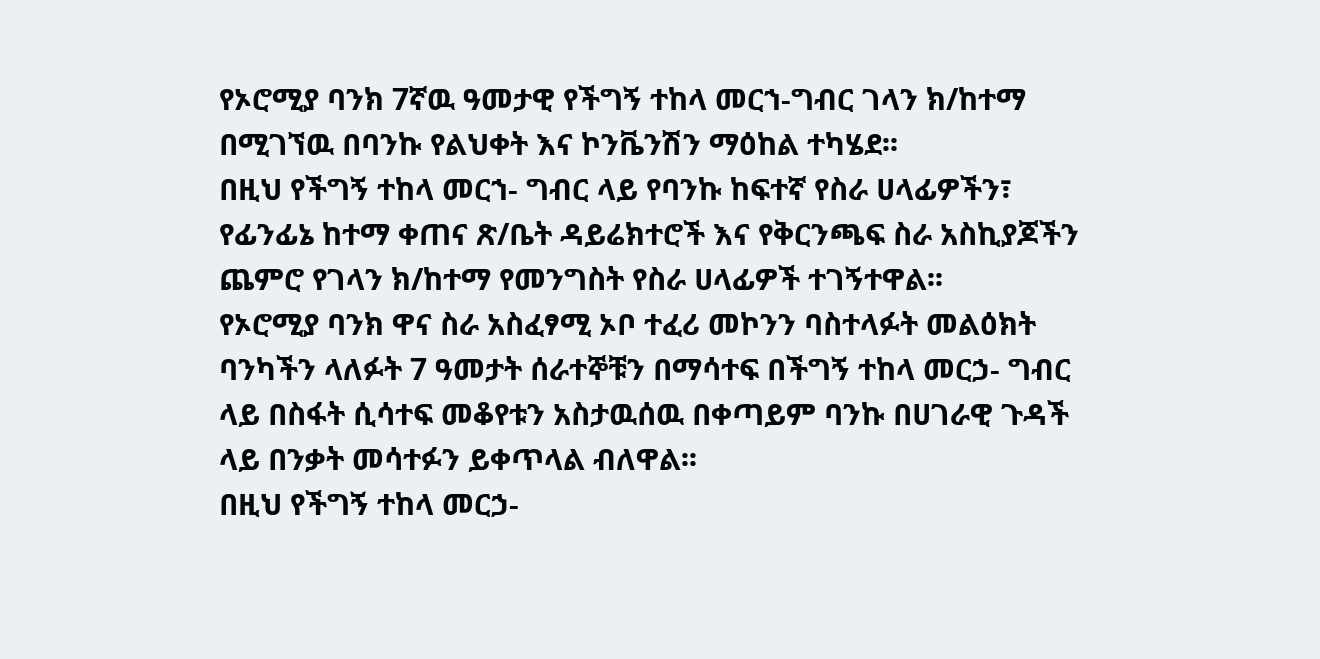የኦሮሚያ ባንክ 7ኛዉ ዓመታዊ የችግኝ ተከላ መርኀ-ግብር ገላን ክ/ከተማ በሚገኘዉ በባንኩ የልህቀት እና ኮንቬንሽን ማዕከል ተካሄደ፡፡
በዚህ የችግኝ ተከላ መርኀ- ግብር ላይ የባንኩ ከፍተኛ የስራ ሀላፊዎችን፣ የፊንፊኔ ከተማ ቀጠና ጽ/ቤት ዳይሬክተሮች እና የቅርንጫፍ ስራ አስኪያጆችን ጨምሮ የገላን ክ/ከተማ የመንግስት የስራ ሀላፊዎች ተገኝተዋል፡፡
የኦሮሚያ ባንክ ዋና ስራ አስፈፃሚ ኦቦ ተፈሪ መኮንን ባስተላፉት መልዕክት ባንካችን ላለፉት 7 ዓመታት ሰራተኞቹን በማሳተፍ በችግኝ ተከላ መርኃ- ግብር ላይ በስፋት ሲሳተፍ መቆየቱን አስታዉሰዉ በቀጣይም ባንኩ በሀገራዊ ጉዳች ላይ በንቃት መሳተፉን ይቀጥላል ብለዋል፡፡
በዚህ የችግኝ ተከላ መርኃ-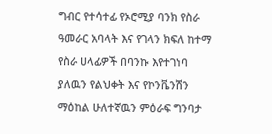ግብር የተሳተፊ የኦሮሚያ ባንክ የስራ ዓመራር አባላት እና የገላን ክፍለ ከተማ የስራ ሀላፊዎች በባንኩ እየተገነባ ያለዉን የልህቀት እና የኮንቬንሽን ማዕከል ሁለተኛዉን ምዕራፍ ግንባታ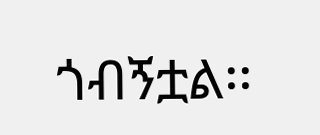ጎብኝቷል፡፡